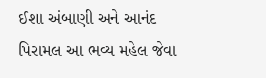ઈશા અંબાણી અને આનંદ પિરામલ આ ભવ્ય મહેલ જેવા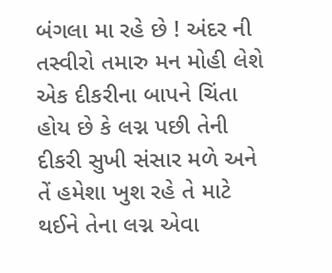બંગલા મા રહે છે ! અંદર ની તસ્વીરો તમારુ મન મોહી લેશે
એક દીકરીના બાપને ચિંતા હોય છે કે લગ્ન પછી તેની દીકરી સુખી સંસાર મળે અને તેં હમેશા ખુશ રહે તે માટે થઈને તેના લગ્ન એવા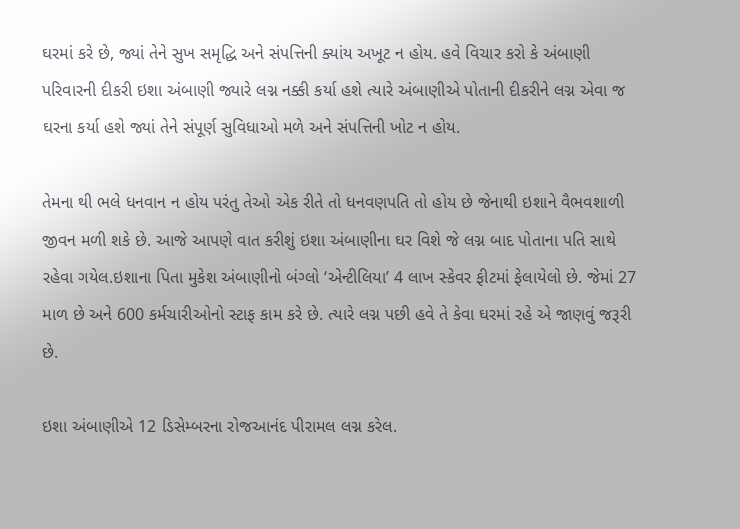ઘરમાં કરે છે, જ્યાં તેને સુખ સમૃદ્ધિ અને સંપત્તિની ક્યાંય અખૂટ ન હોય. હવે વિચાર કરો કે અંબાણી પરિવારની દીકરી ઇશા અંબાણી જ્યારે લગ્ન નક્કી કર્યા હશે ત્યારે અંબાણીએ પોતાની દીકરીને લગ્ન એવા જ ઘરના કર્યા હશે જ્યાં તેને સંપૂર્ણ સુવિધાઓ મળે અને સંપત્તિની ખોટ ન હોય.

તેમના થી ભલે ધનવાન ન હોય પરંતુ તેઓ એક રીતે તો ધનવણપતિ તો હોય છે જેનાથી ઇશાને વૈભવશાળી જીવન મળી શકે છે. આજે આપણે વાત કરીશું ઇશા અંબાણીના ઘર વિશે જે લગ્ન બાદ પોતાના પતિ સાથે રહેવા ગયેલ.ઇશાના પિતા મુકેશ અંબાણીનો બંગ્લો ‘એન્ટીલિયા’ 4 લાખ સ્કેવર ફીટમાં ફેલાયેલો છે. જેમાં 27 માળ છે અને 600 કર્મચારીઓનો સ્ટાફ કામ કરે છે. ત્યારે લગ્ન પછી હવે તે કેવા ઘરમાં રહે એ જાણવું જરૂરી છે.

ઇશા અંબાણીએ 12 ડિસેમ્બરના રોજઆનંદ પીરામલ લગ્ન કરેલ.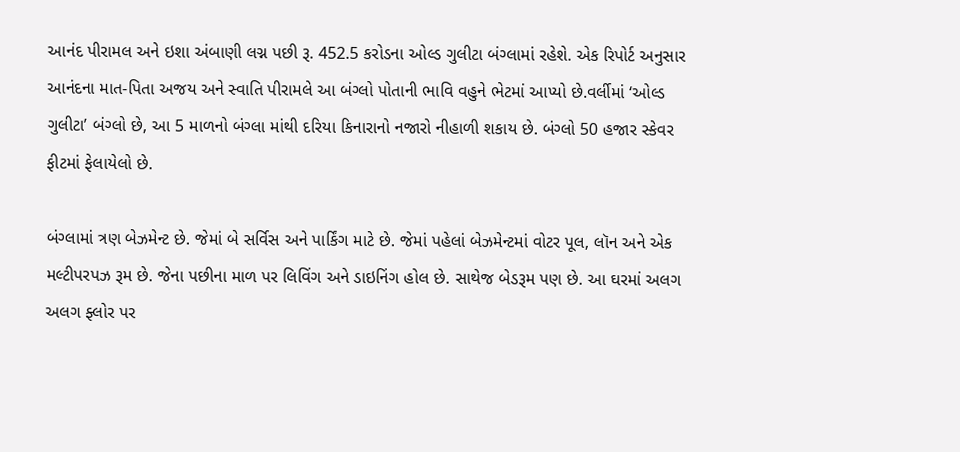આનંદ પીરામલ અને ઇશા અંબાણી લગ્ન પછી રૂ. 452.5 કરોડના ઓલ્ડ ગુલીટા બંગ્લામાં રહેશે. એક રિપોર્ટ અનુસાર આનંદના માત-પિતા અજય અને સ્વાતિ પીરામલે આ બંગ્લો પોતાની ભાવિ વહુને ભેટમાં આપ્યો છે.વર્લીમાં ‘ઓલ્ડ ગુલીટા’ બંગ્લો છે, આ 5 માળનો બંગ્લા માંથી દરિયા કિનારાનો નજારો નીહાળી શકાય છે. બંગ્લો 50 હજાર સ્કેવર ફીટમાં ફેલાયેલો છે.

બંગ્લામાં ત્રણ બેઝમેન્ટ છે. જેમાં બે સર્વિસ અને પાર્કિંગ માટે છે. જેમાં પહેલાં બેઝમેન્ટમાં વોટર પૂલ, લૉન અને એક મલ્ટીપરપઝ રૂમ છે. જેના પછીના માળ પર લિવિંગ અને ડાઇનિંગ હોલ છે. સાથેજ બેડરૂમ પણ છે. આ ઘરમાં અલગ અલગ ફ્લોર પર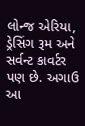લોન્જ એરિયા, ડ્રેસિંગ રૂમ અને સર્વન્ટ કાવર્ટર પણ છે. અગાઉ આ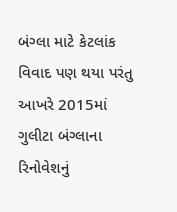બંગ્લા માટે કેટલાંક વિવાદ પણ થયા પરંતુ આખરે 2015માં ગુલીટા બંગ્લાના રિનોવેશનું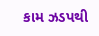કામ ઝડપથી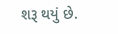શરૂ થયું છે.